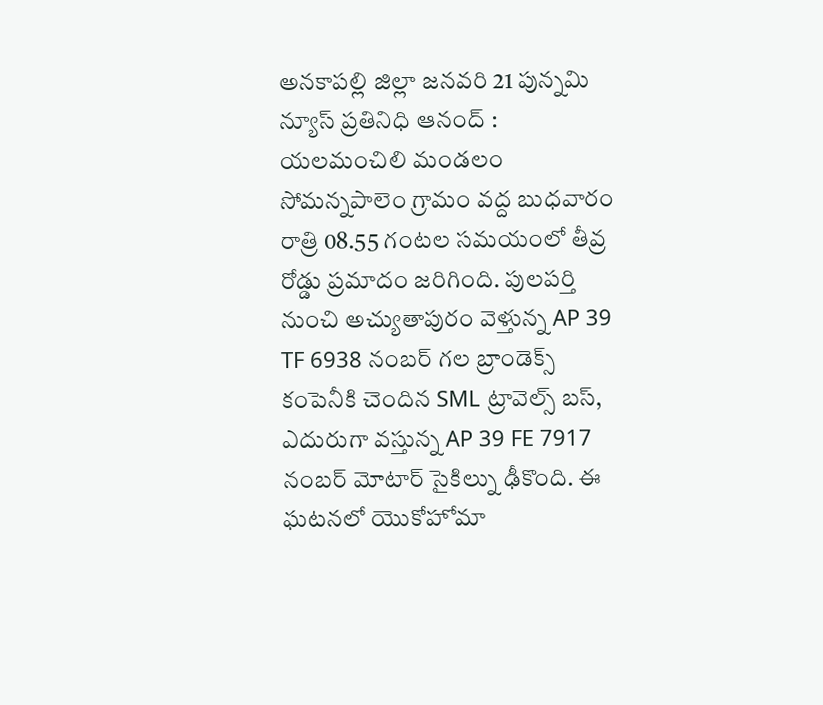అనకాపల్లి జిల్లా జనవరి 21 పున్నమి న్యూస్ ప్రతినిధి ఆనంద్ : యలమంచిలి మండలం సోమన్నపాలెం గ్రామం వద్ద బుధవారం రాత్రి 08.55 గంటల సమయంలో తీవ్ర రోడ్డు ప్రమాదం జరిగింది. పులపర్తి నుంచి అచ్యుతాపురం వెళ్తున్న AP 39 TF 6938 నంబర్ గల బ్రాండెక్స్ కంపెనీకి చెందిన SML ట్రావెల్స్ బస్, ఎదురుగా వస్తున్న AP 39 FE 7917 నంబర్ మోటార్ సైకిల్ను ఢీకొంది. ఈ ఘటనలో యొకోహోమా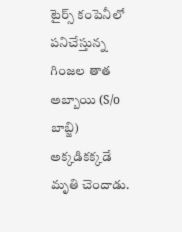టైర్స్ కంపెనీలో పనిచేస్తున్న గింజల తాత అబ్బాయి (S/o బాబ్జి) అక్కడికక్కడే మృతి చెందాడు.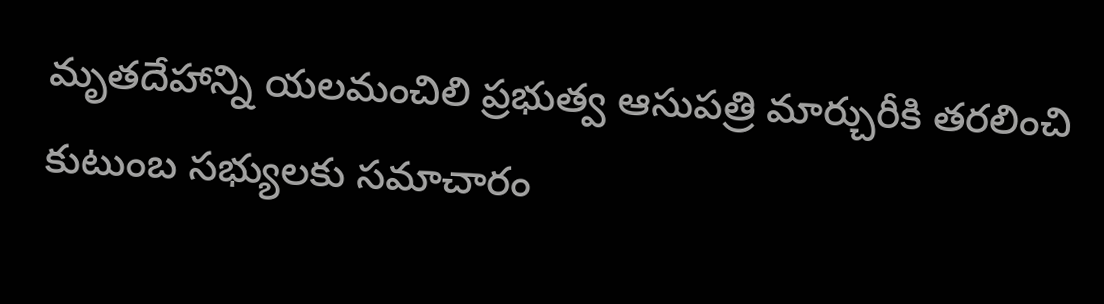మృతదేహాన్ని యలమంచిలి ప్రభుత్వ ఆసుపత్రి మార్చురీకి తరలించి కుటుంబ సభ్యులకు సమాచారం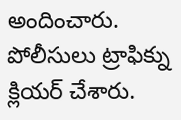అందించారు. పోలీసులు ట్రాఫిక్ను క్లియర్ చేశారు.